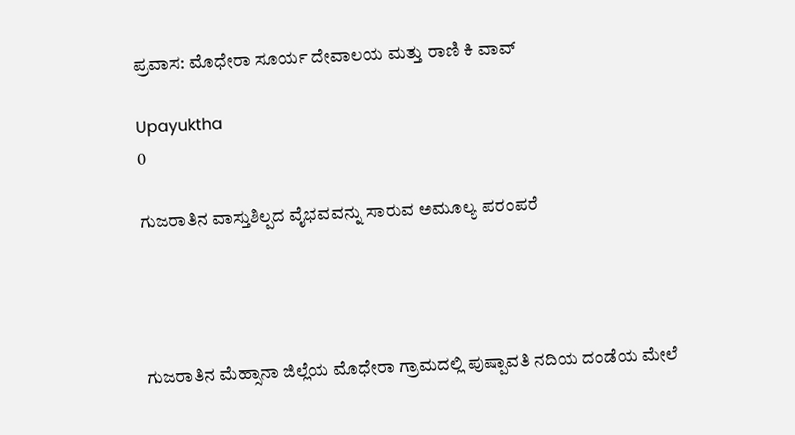ಪ್ರವಾಸ: ಮೊಧೇರಾ ಸೂರ್ಯ ದೇವಾಲಯ ಮತ್ತು ರಾಣಿ ಕಿ ವಾವ್

Upayuktha
0

ಗುಜರಾತಿನ ವಾಸ್ತುಶಿಲ್ಪದ ವೈಭವವನ್ನು ಸಾರುವ ಅಮೂಲ್ಯ ಪರಂಪರೆ




ಗುಜರಾತಿನ ಮೆಹ್ಸಾನಾ ಜಿಲ್ಲೆಯ ಮೊಧೇರಾ ಗ್ರಾಮದಲ್ಲಿ ಪುಷ್ಪಾವತಿ ನದಿಯ ದಂಡೆಯ ಮೇಲೆ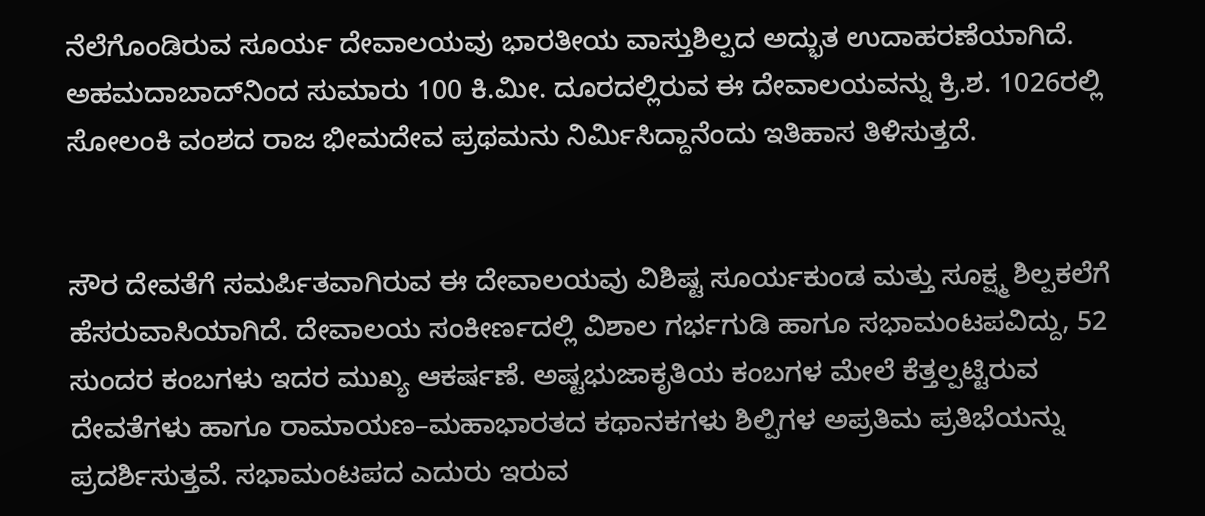ನೆಲೆಗೊಂಡಿರುವ ಸೂರ್ಯ ದೇವಾಲಯವು ಭಾರತೀಯ ವಾಸ್ತುಶಿಲ್ಪದ ಅದ್ಭುತ ಉದಾಹರಣೆಯಾಗಿದೆ. ಅಹಮದಾಬಾದ್‌ನಿಂದ ಸುಮಾರು 100 ಕಿ.ಮೀ. ದೂರದಲ್ಲಿರುವ ಈ ದೇವಾಲಯವನ್ನು ಕ್ರಿ.ಶ. 1026ರಲ್ಲಿ ಸೋಲಂಕಿ ವಂಶದ ರಾಜ ಭೀಮದೇವ ಪ್ರಥಮನು ನಿರ್ಮಿಸಿದ್ದಾನೆಂದು ಇತಿಹಾಸ ತಿಳಿಸುತ್ತದೆ.


ಸೌರ ದೇವತೆಗೆ ಸಮರ್ಪಿತವಾಗಿರುವ ಈ ದೇವಾಲಯವು ವಿಶಿಷ್ಟ ಸೂರ್ಯಕುಂಡ ಮತ್ತು ಸೂಕ್ಷ್ಮ ಶಿಲ್ಪಕಲೆಗೆ ಹೆಸರುವಾಸಿಯಾಗಿದೆ. ದೇವಾಲಯ ಸಂಕೀರ್ಣದಲ್ಲಿ ವಿಶಾಲ ಗರ್ಭಗುಡಿ ಹಾಗೂ ಸಭಾಮಂಟಪವಿದ್ದು, 52 ಸುಂದರ ಕಂಬಗಳು ಇದರ ಮುಖ್ಯ ಆಕರ್ಷಣೆ. ಅಷ್ಟಭುಜಾಕೃತಿಯ ಕಂಬಗಳ ಮೇಲೆ ಕೆತ್ತಲ್ಪಟ್ಟಿರುವ ದೇವತೆಗಳು ಹಾಗೂ ರಾಮಾಯಣ–ಮಹಾಭಾರತದ ಕಥಾನಕಗಳು ಶಿಲ್ಪಿಗಳ ಅಪ್ರತಿಮ ಪ್ರತಿಭೆಯನ್ನು ಪ್ರದರ್ಶಿಸುತ್ತವೆ. ಸಭಾಮಂಟಪದ ಎದುರು ಇರುವ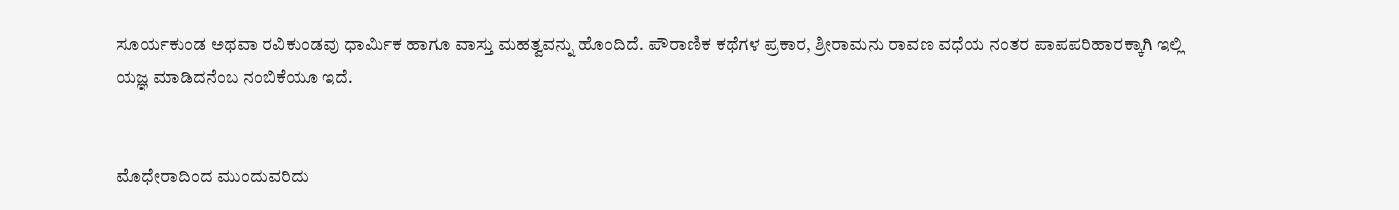ಸೂರ್ಯಕುಂಡ ಅಥವಾ ರವಿಕುಂಡವು ಧಾರ್ಮಿಕ ಹಾಗೂ ವಾಸ್ತು ಮಹತ್ವವನ್ನು ಹೊಂದಿದೆ. ಪೌರಾಣಿಕ ಕಥೆಗಳ ಪ್ರಕಾರ, ಶ್ರೀರಾಮನು ರಾವಣ ವಧೆಯ ನಂತರ ಪಾಪಪರಿಹಾರಕ್ಕಾಗಿ ಇಲ್ಲಿ ಯಜ್ಞ ಮಾಡಿದನೆಂಬ ನಂಬಿಕೆಯೂ ಇದೆ.


ಮೊಧೇರಾದಿಂದ ಮುಂದುವರಿದು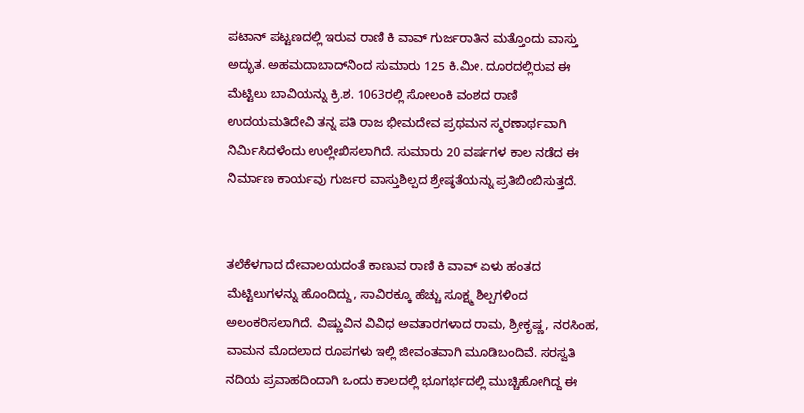ಪಟಾನ್ ಪಟ್ಟಣದಲ್ಲಿ ಇರುವ ರಾಣಿ ಕಿ ವಾವ್ ಗುರ್ಜರಾತಿನ ಮತ್ತೊಂದು ವಾಸ್ತು ಅದ್ಭುತ. ಅಹಮದಾಬಾದ್‌ನಿಂದ ಸುಮಾರು 125 ಕಿ.ಮೀ. ದೂರದಲ್ಲಿರುವ ಈ ಮೆಟ್ಟಿಲು ಬಾವಿಯನ್ನು ಕ್ರಿ.ಶ. 1063ರಲ್ಲಿ ಸೋಲಂಕಿ ವಂಶದ ರಾಣಿ ಉದಯಮತಿದೇವಿ ತನ್ನ ಪತಿ ರಾಜ ಭೀಮದೇವ ಪ್ರಥಮನ ಸ್ಮರಣಾರ್ಥವಾಗಿ ನಿರ್ಮಿಸಿದಳೆಂದು ಉಲ್ಲೇಖಿಸಲಾಗಿದೆ. ಸುಮಾರು 20 ವರ್ಷಗಳ ಕಾಲ ನಡೆದ ಈ ನಿರ್ಮಾಣ ಕಾರ್ಯವು ಗುರ್ಜರ ವಾಸ್ತುಶಿಲ್ಪದ ಶ್ರೇಷ್ಠತೆಯನ್ನು ಪ್ರತಿಬಿಂಬಿಸುತ್ತದೆ.


ತಲೆಕೆಳಗಾದ ದೇವಾಲಯದಂತೆ ಕಾಣುವ ರಾಣಿ ಕಿ ವಾವ್ ಏಳು ಹಂತದ ಮೆಟ್ಟಿಲುಗಳನ್ನು ಹೊಂದಿದ್ದು, ಸಾವಿರಕ್ಕೂ ಹೆಚ್ಚು ಸೂಕ್ಷ್ಮ ಶಿಲ್ಪಗಳಿಂದ ಅಲಂಕರಿಸಲಾಗಿದೆ. ವಿಷ್ಣುವಿನ ವಿವಿಧ ಅವತಾರಗಳಾದ ರಾಮ, ಶ್ರೀಕೃಷ್ಣ, ನರಸಿಂಹ, ವಾಮನ ಮೊದಲಾದ ರೂಪಗಳು ಇಲ್ಲಿ ಜೀವಂತವಾಗಿ ಮೂಡಿಬಂದಿವೆ. ಸರಸ್ವತಿ ನದಿಯ ಪ್ರವಾಹದಿಂದಾಗಿ ಒಂದು ಕಾಲದಲ್ಲಿ ಭೂಗರ್ಭದಲ್ಲಿ ಮುಚ್ಚಿಹೋಗಿದ್ದ ಈ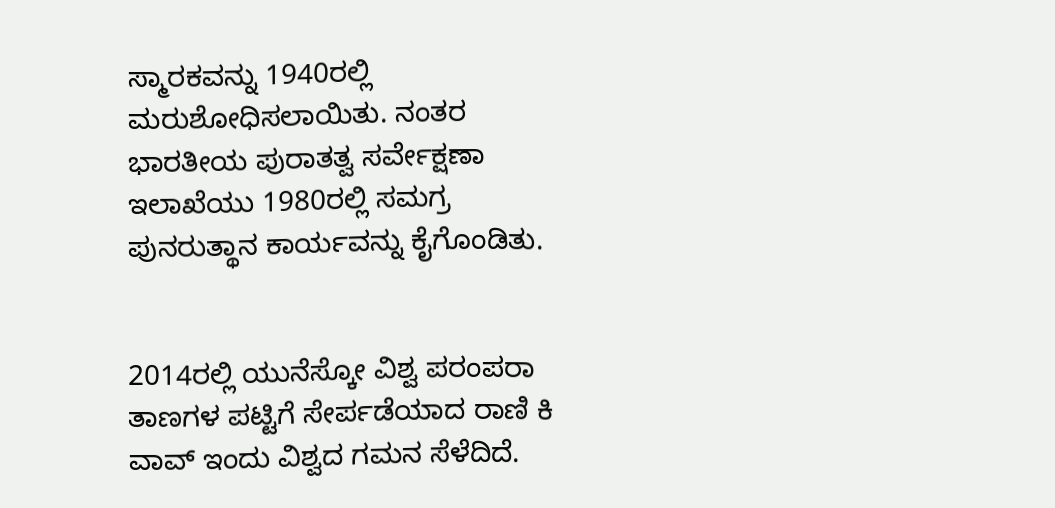ಸ್ಮಾರಕವನ್ನು 1940ರಲ್ಲಿ ಮರುಶೋಧಿಸಲಾಯಿತು. ನಂತರ ಭಾರತೀಯ ಪುರಾತತ್ವ ಸರ್ವೇಕ್ಷಣಾ ಇಲಾಖೆಯು 1980ರಲ್ಲಿ ಸಮಗ್ರ ಪುನರುತ್ಥಾನ ಕಾರ್ಯವನ್ನು ಕೈಗೊಂಡಿತು.


2014ರಲ್ಲಿ ಯುನೆಸ್ಕೋ ವಿಶ್ವ ಪರಂಪರಾ ತಾಣಗಳ ಪಟ್ಟಿಗೆ ಸೇರ್ಪಡೆಯಾದ ರಾಣಿ ಕಿ ವಾವ್ ಇಂದು ವಿಶ್ವದ ಗಮನ ಸೆಳೆದಿದೆ.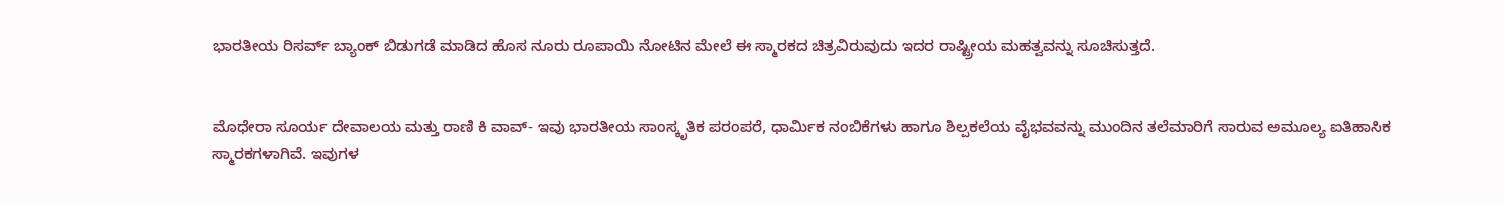ಭಾರತೀಯ ರಿಸರ್ವ್ ಬ್ಯಾಂಕ್ ಬಿಡುಗಡೆ ಮಾಡಿದ ಹೊಸ ನೂರು ರೂಪಾಯಿ ನೋಟಿನ ಮೇಲೆ ಈ ಸ್ಮಾರಕದ ಚಿತ್ರವಿರುವುದು ಇದರ ರಾಷ್ಟ್ರೀಯ ಮಹತ್ವವನ್ನು ಸೂಚಿಸುತ್ತದೆ.


ಮೊಧೇರಾ ಸೂರ್ಯ ದೇವಾಲಯ ಮತ್ತು ರಾಣಿ ಕಿ ವಾವ್- ಇವು ಭಾರತೀಯ ಸಾಂಸ್ಕೃತಿಕ ಪರಂಪರೆ, ಧಾರ್ಮಿಕ ನಂಬಿಕೆಗಳು ಹಾಗೂ ಶಿಲ್ಪಕಲೆಯ ವೈಭವವನ್ನು ಮುಂದಿನ ತಲೆಮಾರಿಗೆ ಸಾರುವ ಅಮೂಲ್ಯ ಐತಿಹಾಸಿಕ ಸ್ಮಾರಕಗಳಾಗಿವೆ. ಇವುಗಳ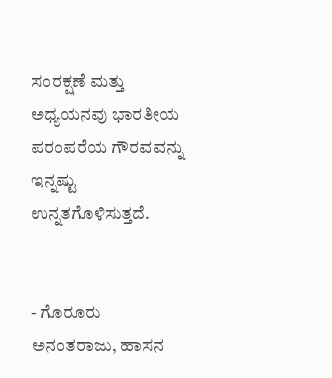ಸಂರಕ್ಷಣೆ ಮತ್ತು ಅಧ್ಯಯನವು ಭಾರತೀಯ ಪರಂಪರೆಯ ಗೌರವವನ್ನು ಇನ್ನಷ್ಟು ಉನ್ನತಗೊಳಿಸುತ್ತದೆ.


- ಗೊರೂರು ಅನಂತರಾಜು, ಹಾಸನ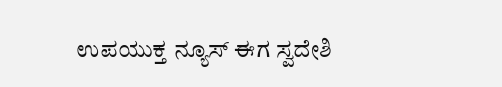ಉಪಯುಕ್ತ ನ್ಯೂಸ್ ಈಗ ಸ್ವದೇಶಿ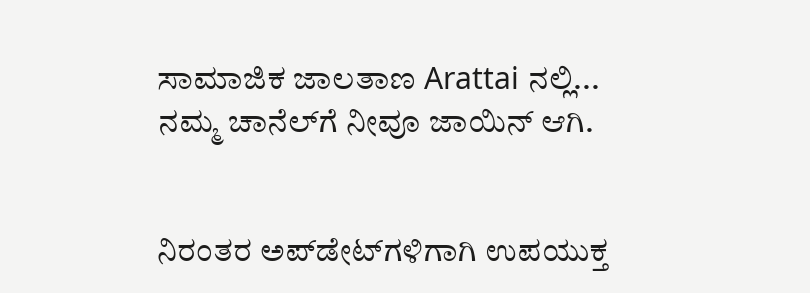ಸಾಮಾಜಿಕ ಜಾಲತಾಣ Arattai ನಲ್ಲಿ... ನಮ್ಮ ಚಾನೆಲ್‌ಗೆ ನೀವೂ ಜಾಯಿನ್ ಆಗಿ.


ನಿರಂತರ ಅಪ್‌ಡೇಟ್‌ಗಳಿಗಾಗಿ ಉಪಯುಕ್ತ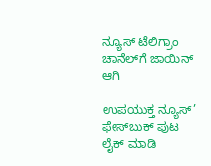ನ್ಯೂಸ್‌ ಟೆಲಿಗ್ರಾಂ ಚಾನೆಲ್‌ಗೆ ಜಾಯಿನ್‌ ಆಗಿ

ಉಪಯುಕ್ತ ನ್ಯೂಸ್‌’ ಫೇಸ್‌ಬುಕ್ ಪುಟ ಲೈಕ್ ಮಾಡಿ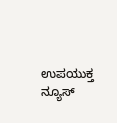ಉಪಯುಕ್ತ ನ್ಯೂಸ್‌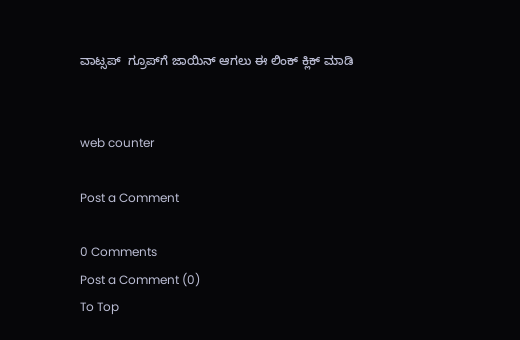ವಾಟ್ಸಪ್‌  ಗ್ರೂಪ್‌ಗೆ ಜಾಯಿನ್ ಆಗಲು ಈ ಲಿಂಕ್ ಕ್ಲಿಕ್ ಮಾಡಿ


web counter

Post a Comment

0 Comments
Post a Comment (0)
To Top